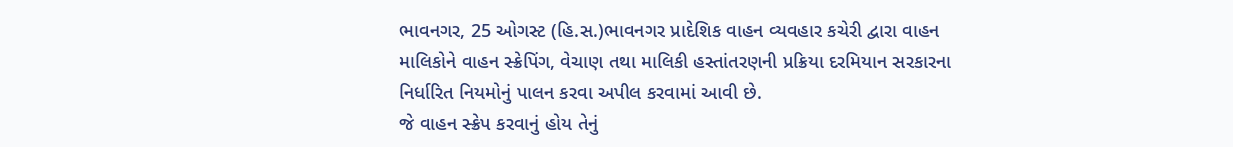ભાવનગર, 25 ઓગસ્ટ (હિ.સ.)ભાવનગર પ્રાદેશિક વાહન વ્યવહાર કચેરી દ્વારા વાહન માલિકોને વાહન સ્ક્રેપિંગ, વેચાણ તથા માલિકી હસ્તાંતરણની પ્રક્રિયા દરમિયાન સરકારના નિર્ધારિત નિયમોનું પાલન કરવા અપીલ કરવામાં આવી છે.
જે વાહન સ્ક્રેપ કરવાનું હોય તેનું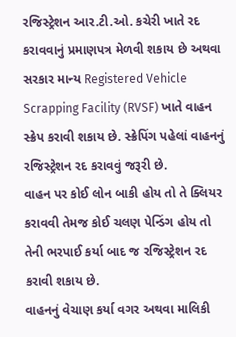રજિસ્ટ્રેશન આર.ટી.ઓ. કચેરી ખાતે રદ કરાવવાનું પ્રમાણપત્ર મેળવી શકાય છે અથવા સરકાર માન્ય Registered Vehicle Scrapping Facility (RVSF) ખાતે વાહન સ્ક્રેપ કરાવી શકાય છે. સ્ક્રેપિંગ પહેલાં વાહનનું રજિસ્ટ્રેશન રદ કરાવવું જરૂરી છે.
વાહન પર કોઈ લોન બાકી હોય તો તે ક્લિયર કરાવવી તેમજ કોઈ ચલણ પેન્ડિંગ હોય તો તેની ભરપાઈ કર્યા બાદ જ રજિસ્ટ્રેશન રદ કરાવી શકાય છે.
વાહનનું વેચાણ કર્યા વગર અથવા માલિકી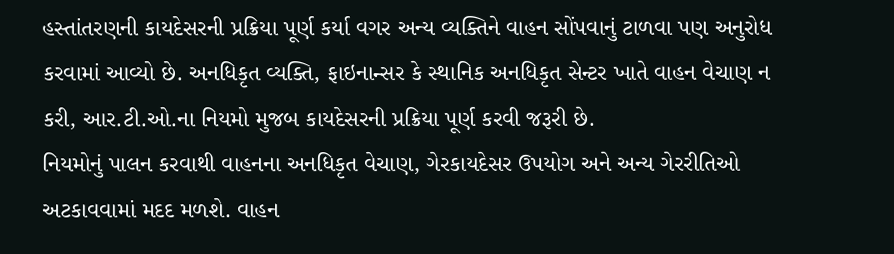હસ્તાંતરણની કાયદેસરની પ્રક્રિયા પૂર્ણ કર્યા વગર અન્ય વ્યક્તિને વાહન સોંપવાનું ટાળવા પણ અનુરોધ કરવામાં આવ્યો છે. અનધિકૃત વ્યક્તિ, ફાઇનાન્સર કે સ્થાનિક અનધિકૃત સેન્ટર ખાતે વાહન વેચાણ ન કરી, આર.ટી.ઓ.ના નિયમો મુજબ કાયદેસરની પ્રક્રિયા પૂર્ણ કરવી જરૂરી છે.
નિયમોનું પાલન કરવાથી વાહનના અનધિકૃત વેચાણ, ગેરકાયદેસર ઉપયોગ અને અન્ય ગેરરીતિઓ અટકાવવામાં મદદ મળશે. વાહન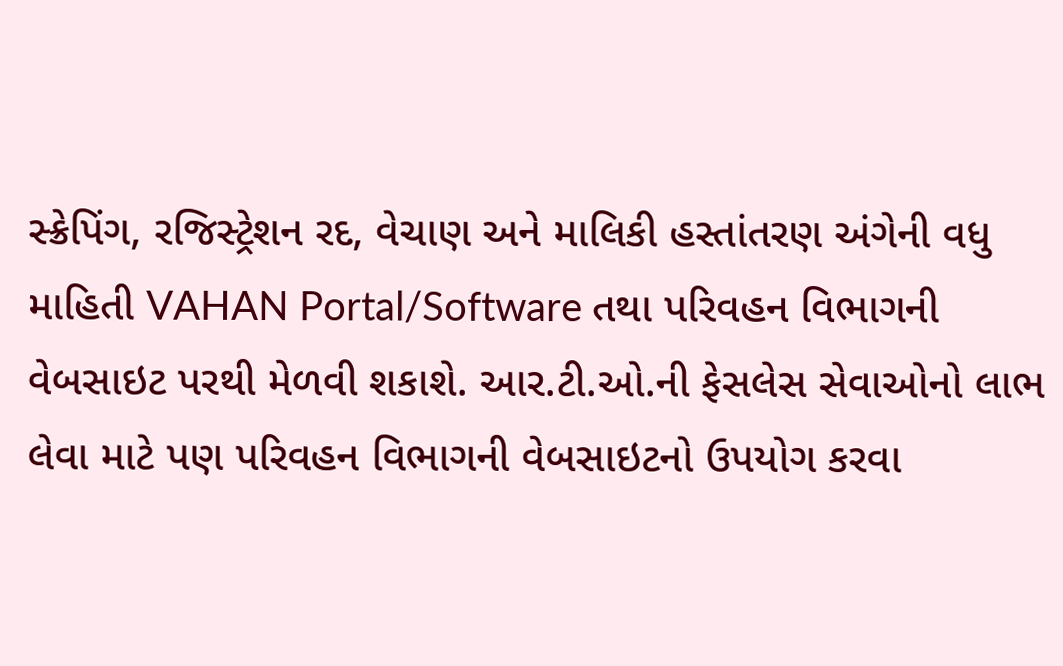સ્ક્રેપિંગ, રજિસ્ટ્રેશન રદ, વેચાણ અને માલિકી હસ્તાંતરણ અંગેની વધુ માહિતી VAHAN Portal/Software તથા પરિવહન વિભાગની વેબસાઇટ પરથી મેળવી શકાશે. આર.ટી.ઓ.ની ફેસલેસ સેવાઓનો લાભ લેવા માટે પણ પરિવહન વિભાગની વેબસાઇટનો ઉપયોગ કરવા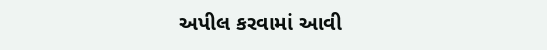અપીલ કરવામાં આવી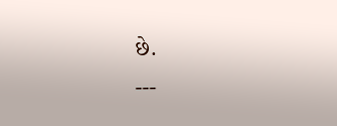છે.
---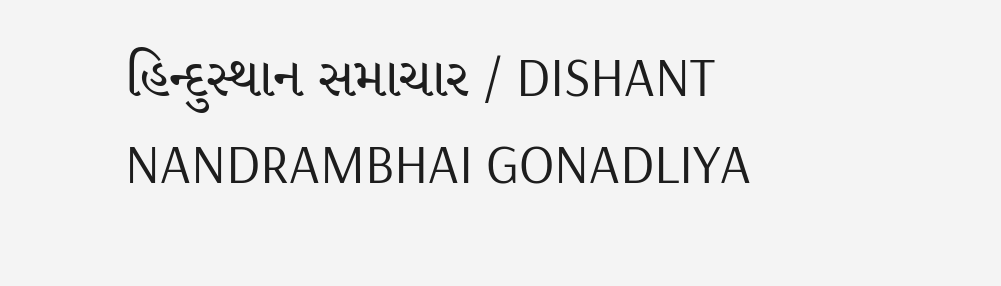હિન્દુસ્થાન સમાચાર / DISHANT NANDRAMBHAI GONADLIYA